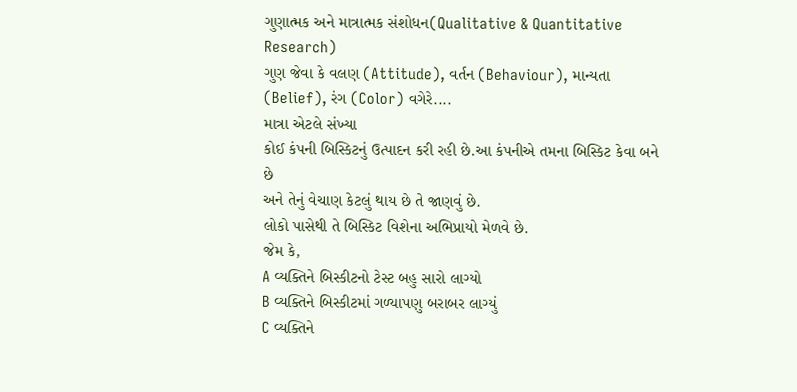ગુણાત્મક અને માત્રાત્મક સંશોધન(Qualitative & Quantitative Research)
ગુણ જેવા કે વલણ (Attitude), વર્તન (Behaviour), માન્યતા (Belief), રંગ (Color) વગેરે....
માત્રા એટલે સંખ્યા
કોઈ કંપની બિસ્કિટનું ઉત્પાદન કરી રહી છે.આ કંપનીએ તમના બિસ્કિટ કેવા બને છે
અને તેનું વેચાણ કેટલું થાય છે તે જાણવું છે.
લોકો પાસેથી તે બિસ્કિટ વિશેના અભિપ્રાયો મેળવે છે.
જેમ કે,
A વ્યક્તિને બિસ્કીટનો ટેસ્ટ બહુ સારો લાગ્યો
B વ્યક્તિને બિસ્કીટમાં ગળ્યાપણુ બરાબર લાગ્યું
C વ્યક્તિને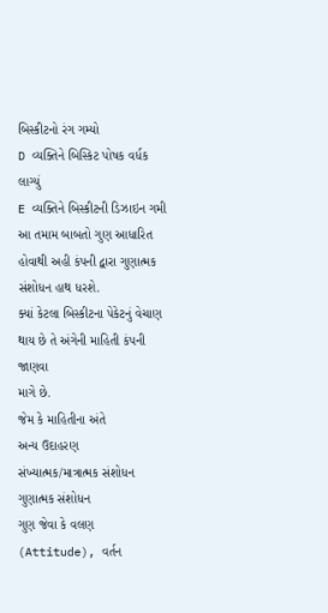બિસ્કીટનો રંગ ગમ્યો
D વ્યક્તિને બિસ્કિટ પોષક વર્ધક લાગ્યું
E વ્યક્તિને બિસ્કીટની ડિઝાઇન ગમી
આ તમામ બાબતો ગુણ આધારિત હોવાથી અહી કંપની દ્વારા ગુણાત્મક સંશોધન હાથ ધરશે.
ક્યાં કેટલા બિસ્કીટના પેકેટનું વેચાણ થાય છે તે અંગેની માહિતી કંપની જાણવા
માગે છે.
જેમ કે માહિતીના અંતે
અન્ય ઉદાહરણ
સંખ્યાત્મક/માત્રાત્મક સંશોધન
ગુણાત્મક સંશોધન
ગુણ જેવા કે વલણ (Attitude), વર્તન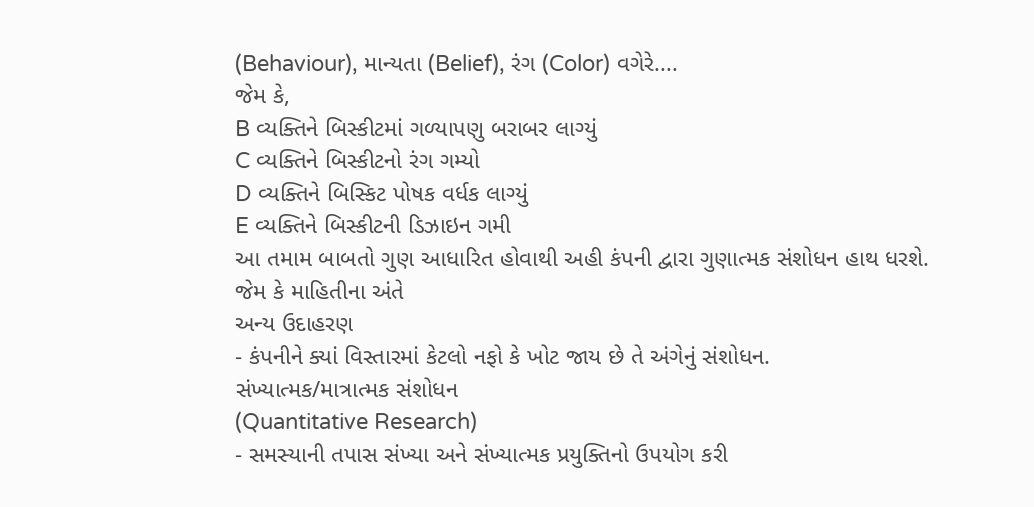(Behaviour), માન્યતા (Belief), રંગ (Color) વગેરે....
જેમ કે,
B વ્યક્તિને બિસ્કીટમાં ગળ્યાપણુ બરાબર લાગ્યું
C વ્યક્તિને બિસ્કીટનો રંગ ગમ્યો
D વ્યક્તિને બિસ્કિટ પોષક વર્ધક લાગ્યું
E વ્યક્તિને બિસ્કીટની ડિઝાઇન ગમી
આ તમામ બાબતો ગુણ આધારિત હોવાથી અહી કંપની દ્વારા ગુણાત્મક સંશોધન હાથ ધરશે.
જેમ કે માહિતીના અંતે
અન્ય ઉદાહરણ
- કંપનીને ક્યાં વિસ્તારમાં કેટલો નફો કે ખોટ જાય છે તે અંગેનું સંશોધન.
સંખ્યાત્મક/માત્રાત્મક સંશોધન
(Quantitative Research)
- સમસ્યાની તપાસ સંખ્યા અને સંખ્યાત્મક પ્રયુક્તિનો ઉપયોગ કરી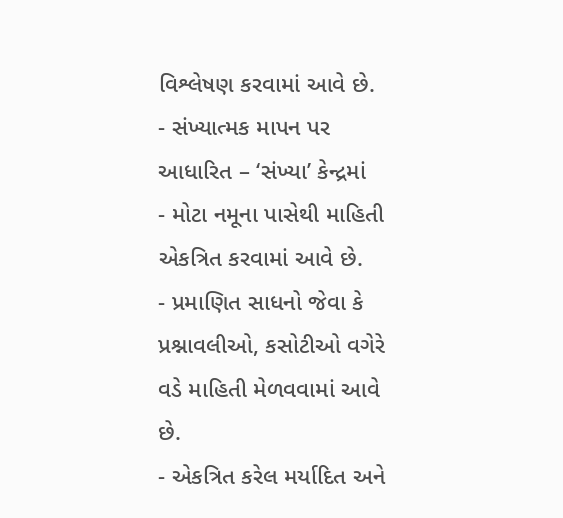વિશ્લેષણ કરવામાં આવે છે.
- સંખ્યાત્મક માપન પર આધારિત – ‘સંખ્યા’ કેન્દ્રમાં
- મોટા નમૂના પાસેથી માહિતી એકત્રિત કરવામાં આવે છે.
- પ્રમાણિત સાધનો જેવા કે પ્રશ્નાવલીઓ, કસોટીઓ વગેરે વડે માહિતી મેળવવામાં આવે છે.
- એકત્રિત કરેલ મર્યાદિત અને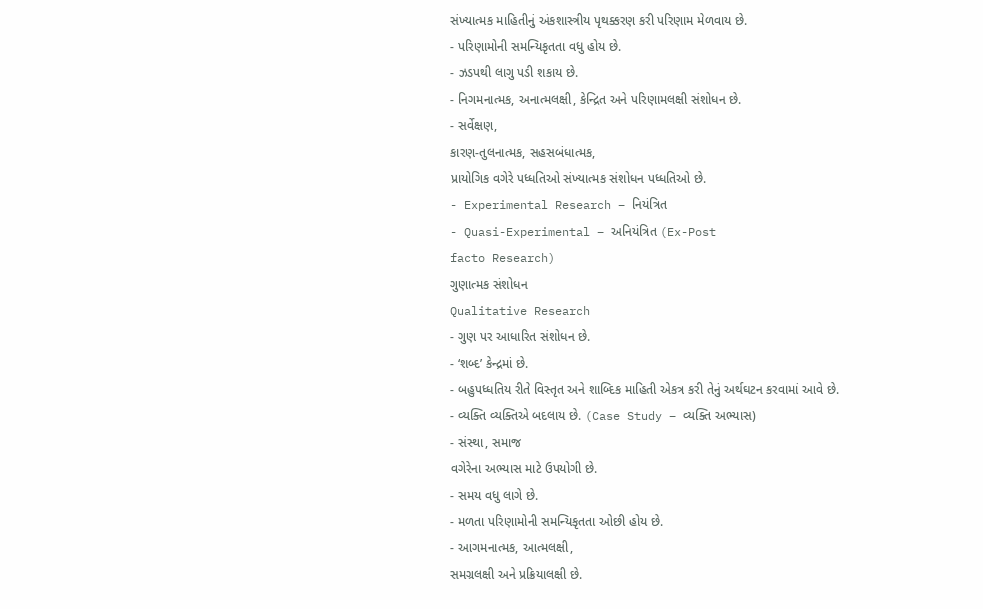સંખ્યાત્મક માહિતીનું અંકશાસ્ત્રીય પૃથક્કરણ કરી પરિણામ મેળવાય છે.
- પરિણામોની સમન્યિકૃતતા વધુ હોય છે.
- ઝડપથી લાગુ પડી શકાય છે.
- નિગમનાત્મક, અનાત્મલક્ષી, કેન્દ્રિત અને પરિણામલક્ષી સંશોધન છે.
- સર્વેક્ષણ,
કારણ-તુલનાત્મક, સહસબંધાત્મક,
પ્રાયોગિક વગેરે પધ્ધતિઓ સંખ્યાત્મક સંશોધન પધ્ધતિઓ છે.
- Experimental Research – નિયંત્રિત
- Quasi-Experimental – અનિયંત્રિત (Ex-Post
facto Research)
ગુણાત્મક સંશોધન
Qualitative Research
- ગુણ પર આધારિત સંશોધન છે.
- ‘શબ્દ’ કેન્દ્રમાં છે.
- બહુપધ્ધતિય રીતે વિસ્તૃત અને શાબ્દિક માહિતી એકત્ર કરી તેનું અર્થઘટન કરવામાં આવે છે.
- વ્યક્તિ વ્યક્તિએ બદલાય છે. (Case Study – વ્યક્તિ અભ્યાસ)
- સંસ્થા, સમાજ
વગેરેના અભ્યાસ માટે ઉપયોગી છે.
- સમય વધુ લાગે છે.
- મળતા પરિણામોની સમન્યિકૃતતા ઓછી હોય છે.
- આગમનાત્મક, આત્મલક્ષી,
સમગ્રલક્ષી અને પ્રક્રિયાલક્ષી છે.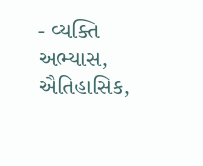- વ્યક્તિ અભ્યાસ, ઐતિહાસિક,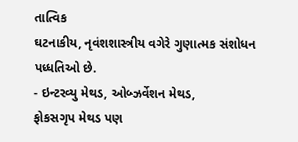તાત્વિક
ઘટનાકીય, નૃવંશશાસ્ત્રીય વગેરે ગુણાત્મક સંશોધન પધ્ધતિઓ છે.
- ઇન્ટરવ્યુ મેથડ, ઓબ્ઝર્વેશન મેથડ,
ફોકસગૃપ મેથડ પણ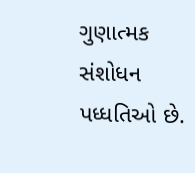ગુણાત્મક સંશોધન પધ્ધતિઓ છે.